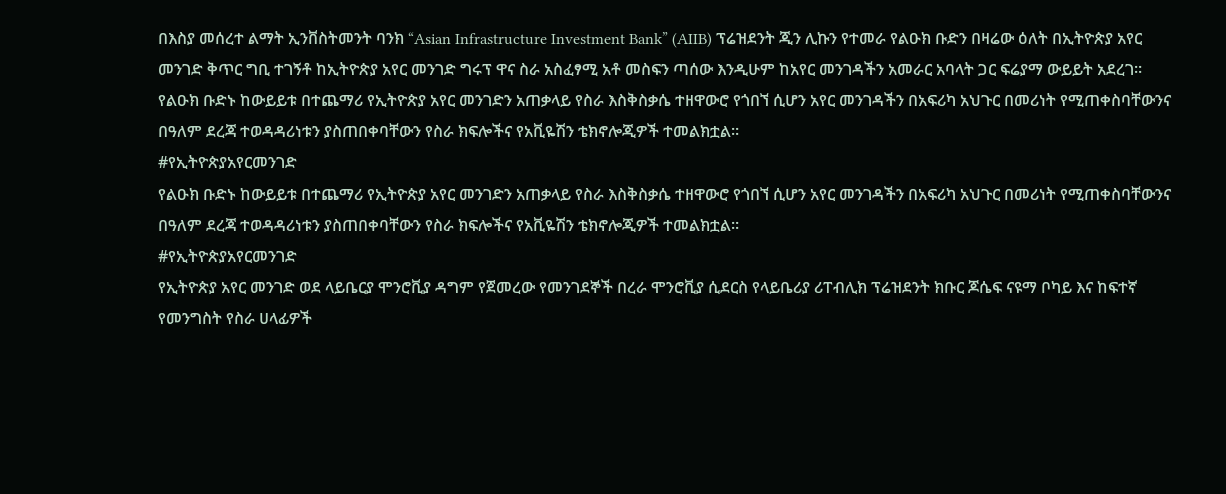በእስያ መሰረተ ልማት ኢንቨስትመንት ባንክ “Asian Infrastructure Investment Bank” (AIIB) ፕሬዝደንት ጂን ሊኩን የተመራ የልዑክ ቡድን በዛሬው ዕለት በኢትዮጵያ አየር መንገድ ቅጥር ግቢ ተገኝቶ ከኢትዮጵያ አየር መንገድ ግሩፕ ዋና ስራ አስፈፃሚ አቶ መስፍን ጣሰው እንዲሁም ከአየር መንገዳችን አመራር አባላት ጋር ፍሬያማ ውይይት አደረገ።
የልዑክ ቡድኑ ከውይይቱ በተጨማሪ የኢትዮጵያ አየር መንገድን አጠቃላይ የስራ እስቅስቃሴ ተዘዋውሮ የጎበኘ ሲሆን አየር መንገዳችን በአፍሪካ አህጉር በመሪነት የሚጠቀስባቸውንና በዓለም ደረጃ ተወዳዳሪነቱን ያስጠበቀባቸውን የስራ ክፍሎችና የአቪዬሽን ቴክኖሎጂዎች ተመልክቷል።
#የኢትዮጵያአየርመንገድ
የልዑክ ቡድኑ ከውይይቱ በተጨማሪ የኢትዮጵያ አየር መንገድን አጠቃላይ የስራ እስቅስቃሴ ተዘዋውሮ የጎበኘ ሲሆን አየር መንገዳችን በአፍሪካ አህጉር በመሪነት የሚጠቀስባቸውንና በዓለም ደረጃ ተወዳዳሪነቱን ያስጠበቀባቸውን የስራ ክፍሎችና የአቪዬሽን ቴክኖሎጂዎች ተመልክቷል።
#የኢትዮጵያአየርመንገድ
የኢትዮጵያ አየር መንገድ ወደ ላይቤርያ ሞንሮቪያ ዳግም የጀመረው የመንገደኞች በረራ ሞንሮቪያ ሲደርስ የላይቤሪያ ሪፐብሊክ ፕሬዝደንት ክቡር ጆሴፍ ናዩማ ቦካይ እና ከፍተኛ የመንግስት የስራ ሀላፊዎች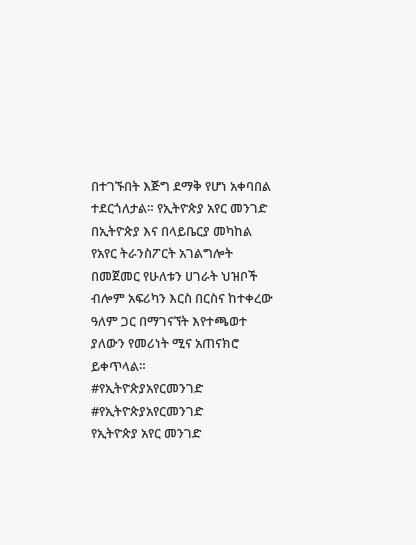በተገኙበት እጅግ ደማቅ የሆነ አቀባበል ተደርጎለታል። የኢትዮጵያ አየር መንገድ በኢትዮጵያ እና በላይቤርያ መካከል የአየር ትራንስፖርት አገልግሎት በመጀመር የሁለቱን ሀገራት ህዝቦች ብሎም አፍሪካን እርስ በርስና ከተቀረው ዓለም ጋር በማገናኘት እየተጫወተ ያለውን የመሪነት ሚና አጠናክሮ ይቀጥላል።
#የኢትዮጵያአየርመንገድ
#የኢትዮጵያአየርመንገድ
የኢትዮጵያ አየር መንገድ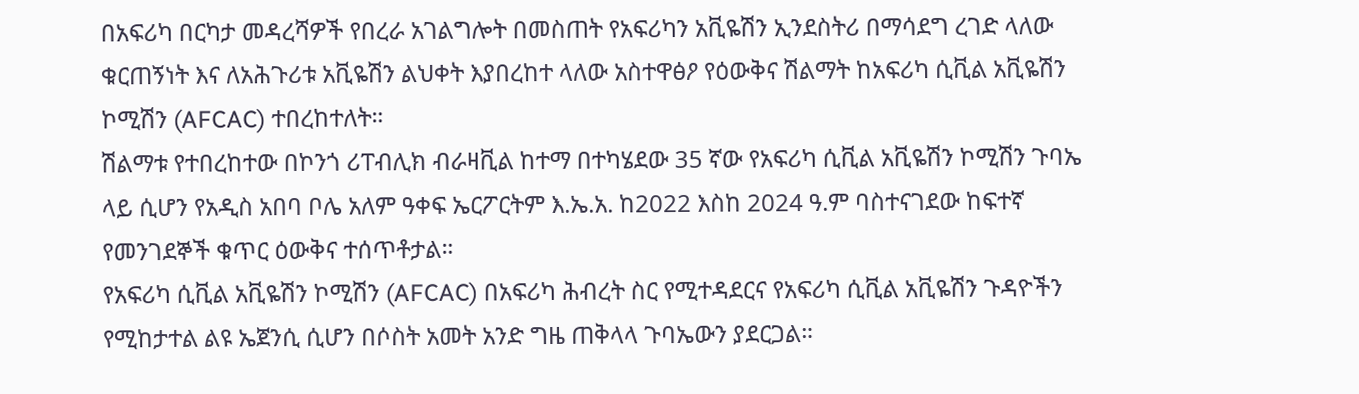በአፍሪካ በርካታ መዳረሻዎች የበረራ አገልግሎት በመስጠት የአፍሪካን አቪዬሽን ኢንደስትሪ በማሳደግ ረገድ ላለው ቁርጠኝነት እና ለአሕጉሪቱ አቪዬሽን ልህቀት እያበረከተ ላለው አስተዋፅዖ የዕውቅና ሽልማት ከአፍሪካ ሲቪል አቪዬሽን ኮሚሽን (AFCAC) ተበረከተለት።
ሽልማቱ የተበረከተው በኮንጎ ሪፐብሊክ ብራዛቪል ከተማ በተካሄደው 35 ኛው የአፍሪካ ሲቪል አቪዬሽን ኮሚሽን ጉባኤ ላይ ሲሆን የአዲስ አበባ ቦሌ አለም ዓቀፍ ኤርፖርትም እ.ኤ.አ. ከ2022 እስከ 2024 ዓ.ም ባስተናገደው ከፍተኛ የመንገደኞች ቁጥር ዕውቅና ተሰጥቶታል።
የአፍሪካ ሲቪል አቪዬሽን ኮሚሽን (AFCAC) በአፍሪካ ሕብረት ስር የሚተዳደርና የአፍሪካ ሲቪል አቪዬሽን ጉዳዮችን የሚከታተል ልዩ ኤጀንሲ ሲሆን በሶስት አመት አንድ ግዜ ጠቅላላ ጉባኤውን ያደርጋል።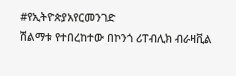#የኢትዮጵያአየርመንገድ
ሽልማቱ የተበረከተው በኮንጎ ሪፐብሊክ ብራዛቪል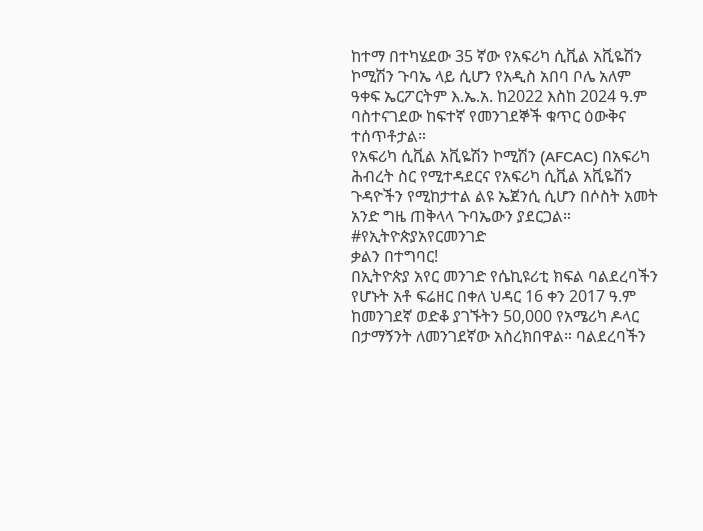ከተማ በተካሄደው 35 ኛው የአፍሪካ ሲቪል አቪዬሽን ኮሚሽን ጉባኤ ላይ ሲሆን የአዲስ አበባ ቦሌ አለም ዓቀፍ ኤርፖርትም እ.ኤ.አ. ከ2022 እስከ 2024 ዓ.ም ባስተናገደው ከፍተኛ የመንገደኞች ቁጥር ዕውቅና ተሰጥቶታል።
የአፍሪካ ሲቪል አቪዬሽን ኮሚሽን (AFCAC) በአፍሪካ ሕብረት ስር የሚተዳደርና የአፍሪካ ሲቪል አቪዬሽን ጉዳዮችን የሚከታተል ልዩ ኤጀንሲ ሲሆን በሶስት አመት አንድ ግዜ ጠቅላላ ጉባኤውን ያደርጋል።
#የኢትዮጵያአየርመንገድ
ቃልን በተግባር!
በኢትዮጵያ አየር መንገድ የሴኪዩሪቲ ክፍል ባልደረባችን የሆኑት አቶ ፍሬዘር በቀለ ህዳር 16 ቀን 2017 ዓ.ም ከመንገደኛ ወድቆ ያገኙትን 50,000 የአሜሪካ ዶላር በታማኝንት ለመንገደኛው አስረክበዋል። ባልደረባችን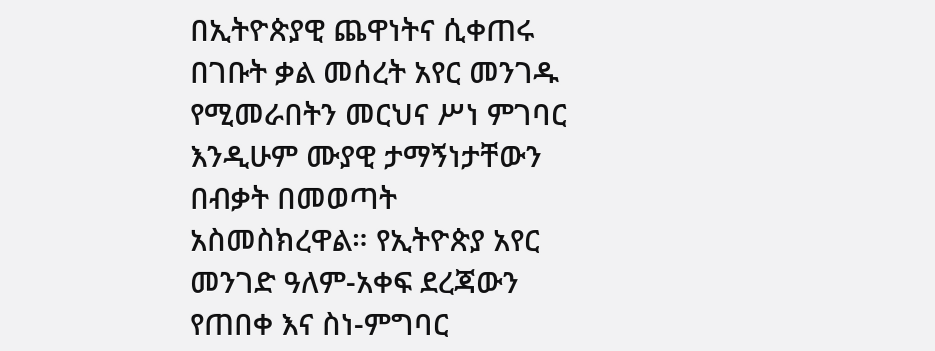በኢትዮጵያዊ ጨዋነትና ሲቀጠሩ በገቡት ቃል መሰረት አየር መንገዱ የሚመራበትን መርህና ሥነ ምገባር እንዲሁም ሙያዊ ታማኝነታቸውን በብቃት በመወጣት አስመስክረዋል። የኢትዮጵያ አየር መንገድ ዓለም-አቀፍ ደረጃውን የጠበቀ እና ስነ-ምግባር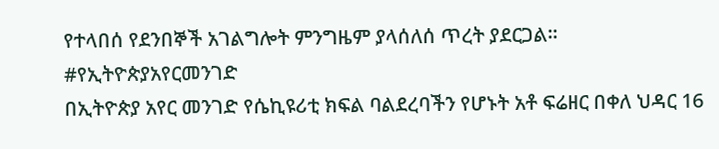የተላበሰ የደንበኞች አገልግሎት ምንግዜም ያላሰለሰ ጥረት ያደርጋል።
#የኢትዮጵያአየርመንገድ
በኢትዮጵያ አየር መንገድ የሴኪዩሪቲ ክፍል ባልደረባችን የሆኑት አቶ ፍሬዘር በቀለ ህዳር 16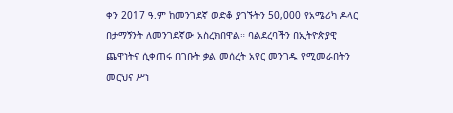ቀን 2017 ዓ.ም ከመንገደኛ ወድቆ ያገኙትን 50,000 የአሜሪካ ዶላር በታማኝንት ለመንገደኛው አስረክበዋል። ባልደረባችን በኢትዮጵያዊ ጨዋነትና ሲቀጠሩ በገቡት ቃል መሰረት አየር መንገዱ የሚመራበትን መርህና ሥነ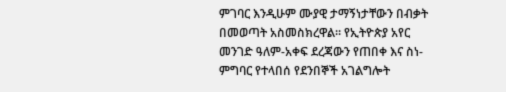ምገባር እንዲሁም ሙያዊ ታማኝነታቸውን በብቃት በመወጣት አስመስክረዋል። የኢትዮጵያ አየር መንገድ ዓለም-አቀፍ ደረጃውን የጠበቀ እና ስነ-ምግባር የተላበሰ የደንበኞች አገልግሎት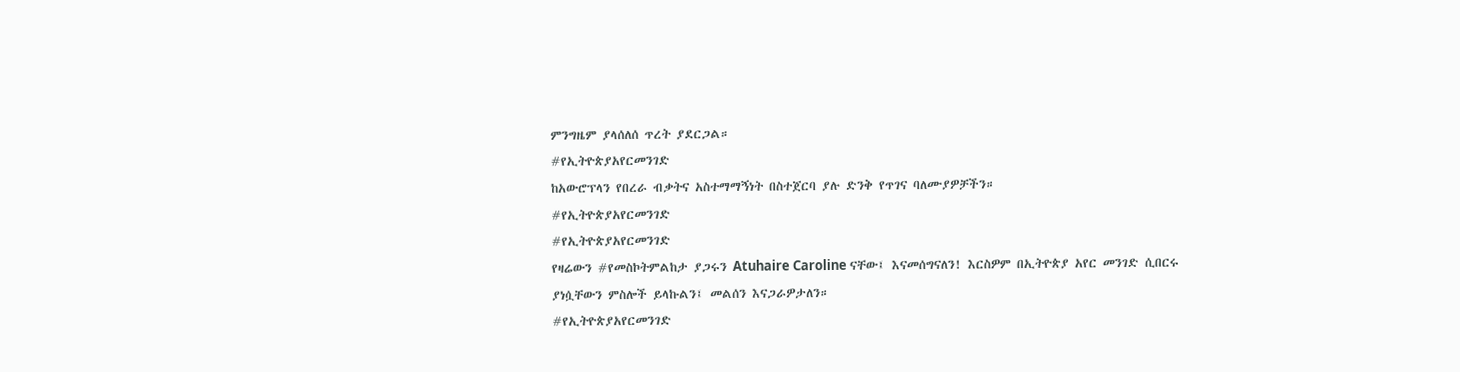ምንግዜም ያላሰለሰ ጥረት ያደርጋል።
#የኢትዮጵያአየርመንገድ
ከአውሮፕላን የበረራ ብቃትና አስተማማኝነት በስተጀርባ ያሉ ድንቅ የጥገና ባለሙያዎቻችን።
#የኢትዮጵያአየርመንገድ
#የኢትዮጵያአየርመንገድ
የዛሬውን #የመስኮትምልከታ ያጋሩን Atuhaire Caroline ናቸው፤ እናመሰግናለን! እርስዎም በኢትዮጵያ አየር መንገድ ሲበርሩ ያነሷቸውን ምስሎች ይላኩልን፤ መልሰን እናጋራዎታለን።
#የኢትዮጵያአየርመንገድ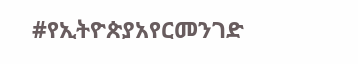#የኢትዮጵያአየርመንገድ